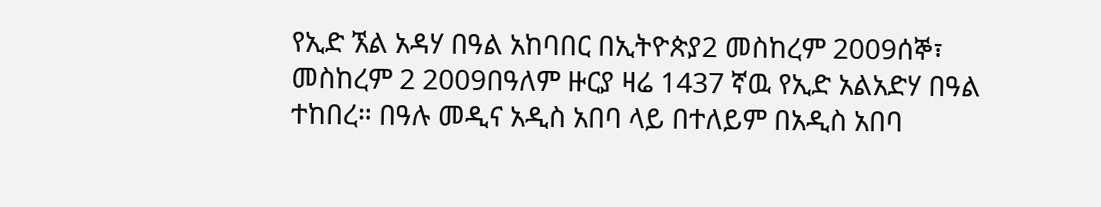የኢድ ኧል አዳሃ በዓል አከባበር በኢትዮጵያ2 መስከረም 2009ሰኞ፣ መስከረም 2 2009በዓለም ዙርያ ዛሬ 1437 ኛዉ የኢድ አልአድሃ በዓል ተከበረ። በዓሉ መዲና አዲስ አበባ ላይ በተለይም በአዲስ አበባ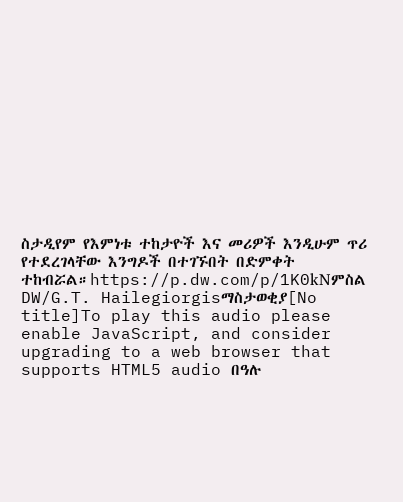ስታዲየም የእምነቱ ተከታዮች እና መሪዎች እንዲሁም ጥሪ የተደረገላቸው እንግዶች በተገኙበት በድምቀት ተከብሯል።https://p.dw.com/p/1K0kNምስል DW/G.T. Hailegiorgisማስታወቂያ[No title]To play this audio please enable JavaScript, and consider upgrading to a web browser that supports HTML5 audio በዓሉ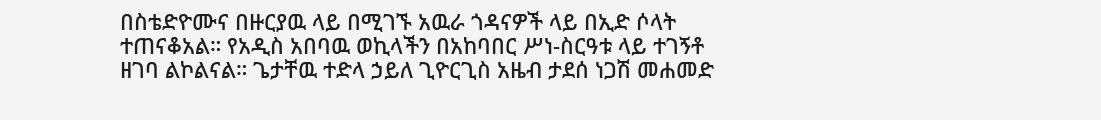በስቴድዮሙና በዙርያዉ ላይ በሚገኙ አዉራ ጎዳናዎች ላይ በኢድ ሶላት ተጠናቆአል። የአዲስ አበባዉ ወኪላችን በአከባበር ሥነ-ስርዓቱ ላይ ተገኝቶ ዘገባ ልኮልናል። ጌታቸዉ ተድላ ኃይለ ጊዮርጊስ አዜብ ታደሰ ነጋሽ መሐመድ